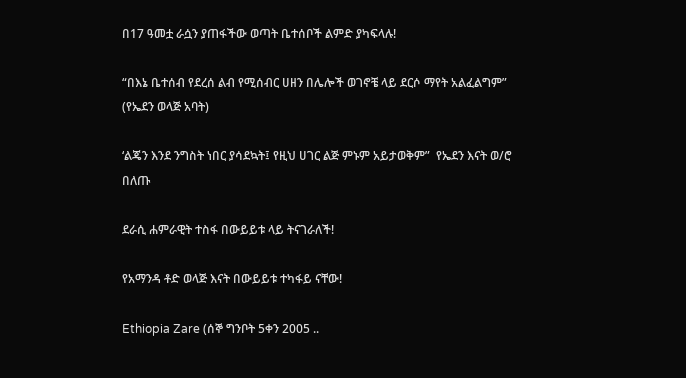በ17 ዓመቷ ራሷን ያጠፋችው ወጣት ቤተሰቦች ልምድ ያካፍላሉ!

“በእኔ ቤተሰብ የደረሰ ልብ የሚሰብር ሀዘን በሌሎች ወገኖቼ ላይ ደርሶ ማየት አልፈልግም” (የኤደን ወላጅ አባት)

‘ልጄን እንደ ንግስት ነበር ያሳደኳት፤ የዚህ ሀገር ልጅ ምኑም አይታወቅም”  የኤደን እናት ወ/ሮ በለጡ

ደራሲ ሐምራዊት ተስፋ በውይይቱ ላይ ትናገራለች!

የአማንዳ ቶድ ወላጅ እናት በውይይቱ ተካፋይ ናቸው!

Ethiopia Zare (ሰኞ ግንቦት 5ቀን 2005 ..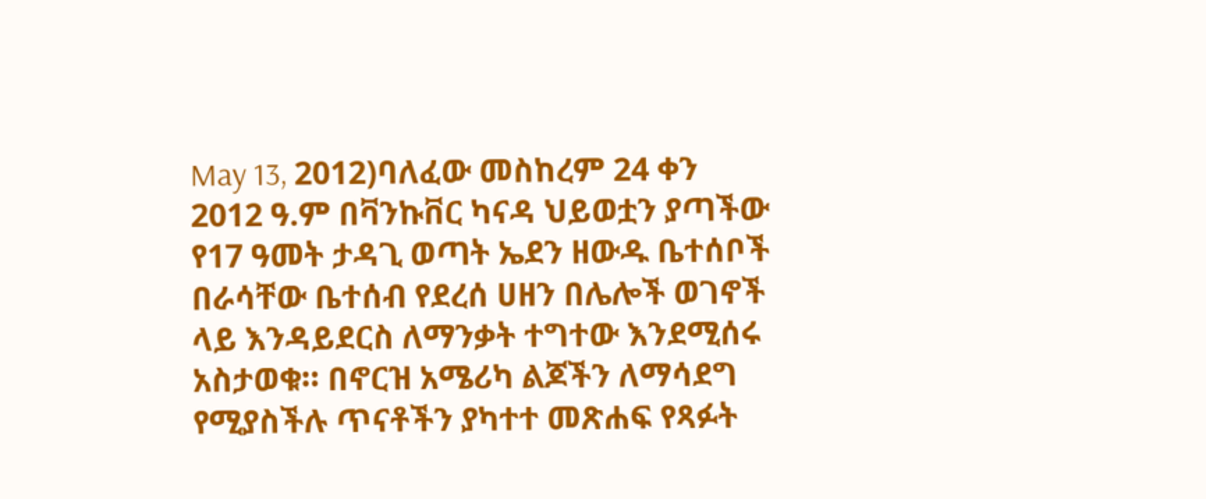May 13, 2012)ባለፈው መስከረም 24 ቀን 2012 ዓ.ም በቫንኩቨር ካናዳ ህይወቷን ያጣችው የ17 ዓመት ታዳጊ ወጣት ኤደን ዘውዱ ቤተሰቦች በራሳቸው ቤተሰብ የደረሰ ሀዘን በሌሎች ወገኖች ላይ እንዳይደርስ ለማንቃት ተግተው እንደሚሰሩ አስታወቁ። በኖርዝ አሜሪካ ልጆችን ለማሳደግ የሚያስችሉ ጥናቶችን ያካተተ መጽሐፍ የጻፉት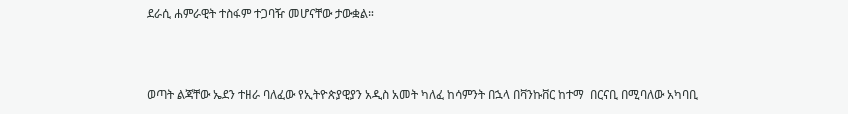ደራሲ ሐምራዊት ተስፋም ተጋባዥ መሆናቸው ታውቋል።



ወጣት ልጃቸው ኤደን ተዘራ ባለፈው የኢትዮጵያዊያን አዲስ አመት ካለፈ ከሳምንት በኋላ በቫንኩቨር ከተማ  በርናቢ በሚባለው አካባቢ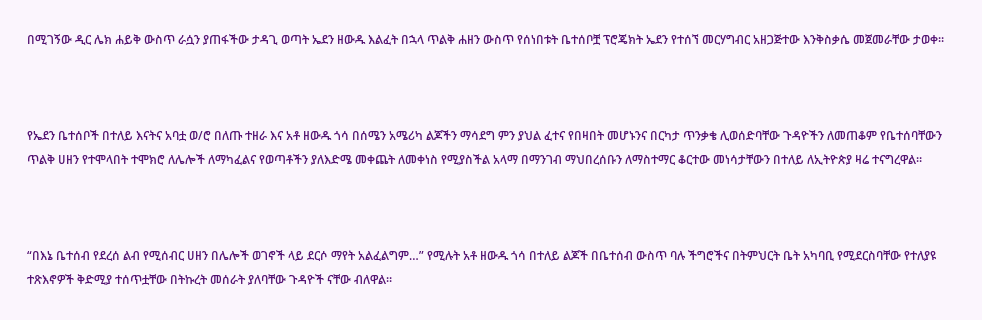በሚገኝው ዲር ሌክ ሐይቅ ውስጥ ራሷን ያጠፋችው ታዳጊ ወጣት ኤደን ዘውዱ እልፈት በኋላ ጥልቅ ሐዘን ውስጥ የሰነበቱት ቤተሰቦቿ ፕሮጄክት ኤደን የተሰኘ መርሃግብር አዘጋጅተው እንቅስቃሴ መጀመራቸው ታወቀ።



የኤደን ቤተሰቦች በተለይ እናትና አባቷ ወ/ሮ በለጡ ተዘራ እና አቶ ዘውዱ ጎሳ በሰሜን አሜሪካ ልጆችን ማሳደግ ምን ያህል ፈተና የበዛበት መሆኑንና በርካታ ጥንቃቄ ሊወሰድባቸው ጉዳዮችን ለመጠቆም የቤተሰባቸውን ጥልቅ ሀዘን የተሞላበት ተሞክሮ ለሌሎች ለማካፈልና የወጣቶችን ያለእድሜ መቀጨት ለመቀነስ የሚያስችል አላማ በማንገብ ማህበረሰቡን ለማስተማር ቆርተው መነሳታቸውን በተለይ ለኢትዮጵያ ዛሬ ተናግረዋል።



“በእኔ ቤተሰብ የደረሰ ልብ የሚሰብር ሀዘን በሌሎች ወገኖች ላይ ደርሶ ማየት አልፈልግም…” የሚሉት አቶ ዘውዱ ጎሳ በተለይ ልጆች በቤተሰብ ውስጥ ባሉ ችግሮችና በትምህርት ቤት አካባቢ የሚደርስባቸው የተለያዩ ተጽእኖዎች ቅድሚያ ተሰጥቷቸው በትኩረት መሰራት ያለባቸው ጉዳዮች ናቸው ብለዋል።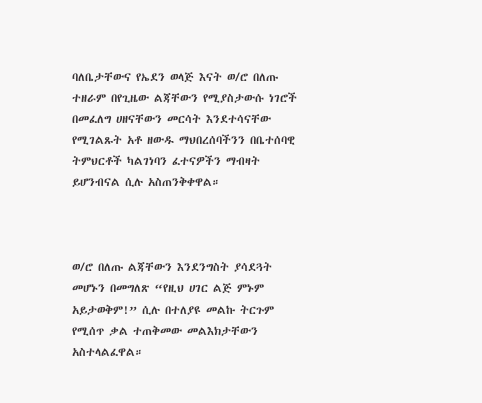ባለቤታቸውና የኤደን ወላጅ እናት ወ/ሮ በለጡ ተዘራም በየጊዜው ልጃቸውን የሚያስታውሱ ነገሮች በመፈለግ ሀዘናቸውን መርሳት እንደተሳናቸው የሚገልጹት አቶ ዘውዱ ማህበረሰባችንን በቤተሰባዊ ትምህርቶች ካልገነባን ፈተናዎችን ማብዛት ይሆንብናል ሲሉ አስጠንቅቀዋል።



ወ/ሮ በለጡ ልጃቸውን እንደንግስት ያሳደጓት መሆኑን በመግለጽ “የዚህ ሀገር ልጅ ምኑም አይታወቅም!” ሲሉ በተለያዩ መልኩ ትርጉም የሚሰጥ ቃል ተጠቅመው መልእክታቸውን አስተላልፈዋል።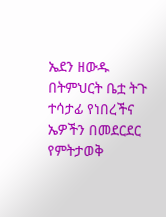ኤደን ዘውዱ በትምህርት ቤቷ ትጉ ተሳታፊ የነበረችና ኤዎችን በመደርደር የምትታወቅ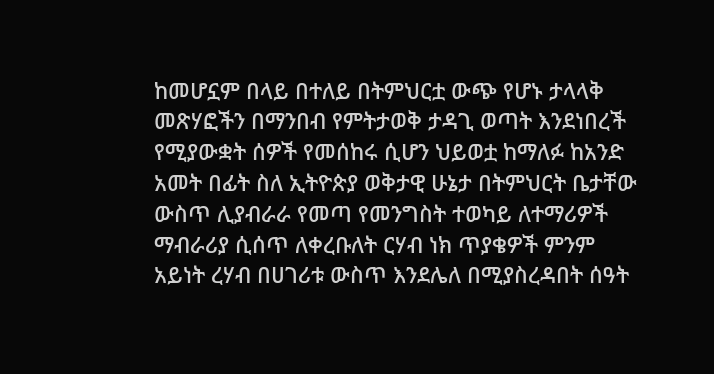ከመሆኗም በላይ በተለይ በትምህርቷ ውጭ የሆኑ ታላላቅ መጽሃፎችን በማንበብ የምትታወቅ ታዳጊ ወጣት እንደነበረች የሚያውቋት ሰዎች የመሰከሩ ሲሆን ህይወቷ ከማለፉ ከአንድ አመት በፊት ስለ ኢትዮጵያ ወቅታዊ ሁኔታ በትምህርት ቤታቸው ውስጥ ሊያብራራ የመጣ የመንግስት ተወካይ ለተማሪዎች ማብራሪያ ሲሰጥ ለቀረቡለት ርሃብ ነክ ጥያቄዎች ምንም አይነት ረሃብ በሀገሪቱ ውስጥ እንደሌለ በሚያስረዳበት ሰዓት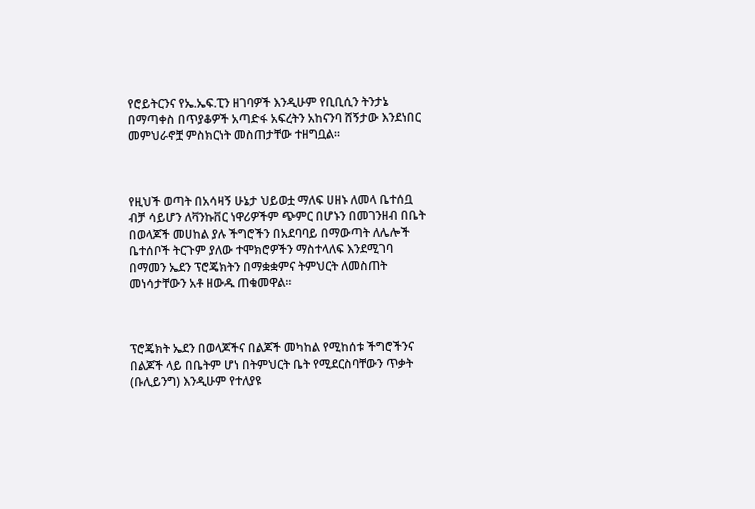የሮይትርንና የኤ.ኤፍ.ፒን ዘገባዎች እንዲሁም የቢቢሲን ትንታኔ በማጣቀስ በጥያቆዎች አጣድፋ አፍረትን አከናንባ ሸኝታው እንደነበር መምህራኖቿ ምስክርነት መስጠታቸው ተዘግቧል።



የዚህች ወጣት በአሳዛኝ ሁኔታ ህይወቷ ማለፍ ሀዘኑ ለመላ ቤተሰቧ ብቻ ሳይሆን ለቫንኩቨር ነዋሪዎችም ጭምር በሆኑን በመገንዘብ በቤት በወላጆች መሀከል ያሉ ችግሮችን በአደባባይ በማውጣት ለሌሎች ቤተሰቦች ትርጉም ያለው ተሞክሮዎችን ማስተላለፍ እንደሚገባ በማመን ኤደን ፕሮጄክትን በማቋቋምና ትምህርት ለመስጠት መነሳታቸውን አቶ ዘውዱ ጠቁመዋል።



ፕሮጄክት ኤደን በወላጆችና በልጆች መካከል የሚከሰቱ ችግሮችንና በልጆች ላይ በቤትም ሆነ በትምህርት ቤት የሚደርስባቸውን ጥቃት (ቡሊይንግ) እንዲሁም የተለያዩ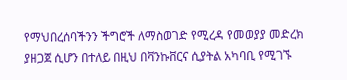የማህበረሰባችንን ችግሮች ለማስወገድ የሚረዳ የመወያያ መድረክ ያዘጋጀ ሲሆን በተለይ በዚህ በቫንኩቨርና ሲያትል አካባቢ የሚገኙ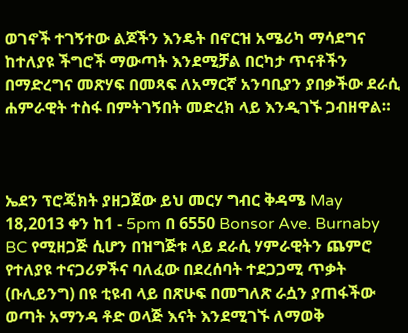ወገኖች ተገኝተው ልጆችን እንዴት በኖርዝ አሜሪካ ማሳደግና ከተለያዩ ችግሮች ማውጣት እንደሚቻል በርካታ ጥናቶችን በማድረግና መጽሃፍ በመጻፍ ለአማርኛ አንባቢያን ያበቃችው ደራሲ ሐምራዊት ተስፋ በምትገኝበት መድረክ ላይ እንዲገኙ ጋብዘዋል።



ኤደን ፕሮጄክት ያዘጋጀው ይህ መርሃ ግብር ቅዳሜ May 18,2013 ቀን ከ1 - 5pm በ 6550 Bonsor Ave. Burnaby BC የሚዘጋጅ ሲሆን በዝግጅቱ ላይ ደራሲ ሃምራዊትን ጨምሮ የተለያዩ ተናጋሪዎችና ባለፈው በደረሰባት ተደጋጋሚ ጥቃት (ቡሊይንግ) በዩ ቲዩብ ላይ በጽሁፍ በመግለጽ ራሷን ያጠፋችው ወጣት አማንዳ ቶድ ወላጅ እናት እንደሚገኙ ለማወቅ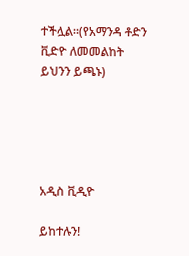ተችሏል።(የአማንዳ ቶድን ቪድዮ ለመመልከት ይህንን ይጫኑ)





አዲስ ቪዲዮ

ይከተሉን!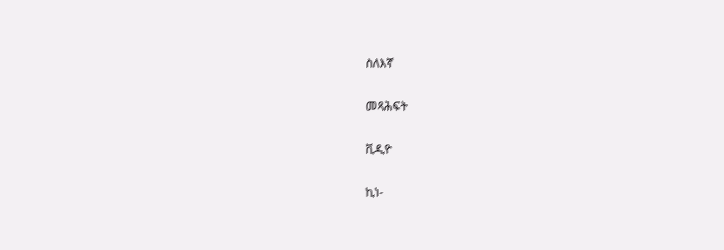ስለእኛ

መጻሕፍት

ቪዲዮ

ኪነ-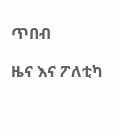ጥበብ

ዜና እና ፖለቲካ